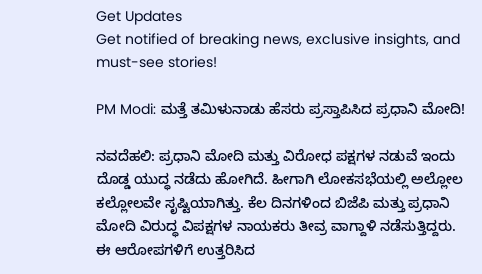Get Updates
Get notified of breaking news, exclusive insights, and must-see stories!

PM Modi: ಮತ್ತೆ ತಮಿಳುನಾಡು ಹೆಸರು ಪ್ರಸ್ತಾಪಿಸಿದ ಪ್ರಧಾನಿ ಮೋದಿ!

ನವದೆಹಲಿ: ಪ್ರಧಾನಿ ಮೋದಿ ಮತ್ತು ವಿರೋಧ ಪಕ್ಷಗಳ ನಡುವೆ ಇಂದು ದೊಡ್ಡ ಯುದ್ಧ ನಡೆದು ಹೋಗಿದೆ. ಹೀಗಾಗಿ ಲೋಕಸಭೆಯಲ್ಲಿ ಅಲ್ಲೋಲ ಕಲ್ಲೋಲವೇ ಸೃಷ್ಟಿಯಾಗಿತ್ತು. ಕೆಲ ದಿನಗಳಿಂದ ಬಿಜೆಪಿ ಮತ್ತು ಪ್ರಧಾನಿ ಮೋದಿ ವಿರುದ್ಧ ವಿಪಕ್ಷಗಳ ನಾಯಕರು ತೀವ್ರ ವಾಗ್ದಾಳಿ ನಡೆಸುತ್ತಿದ್ದರು. ಈ ಆರೋಪಗಳಿಗೆ ಉತ್ತರಿಸಿದ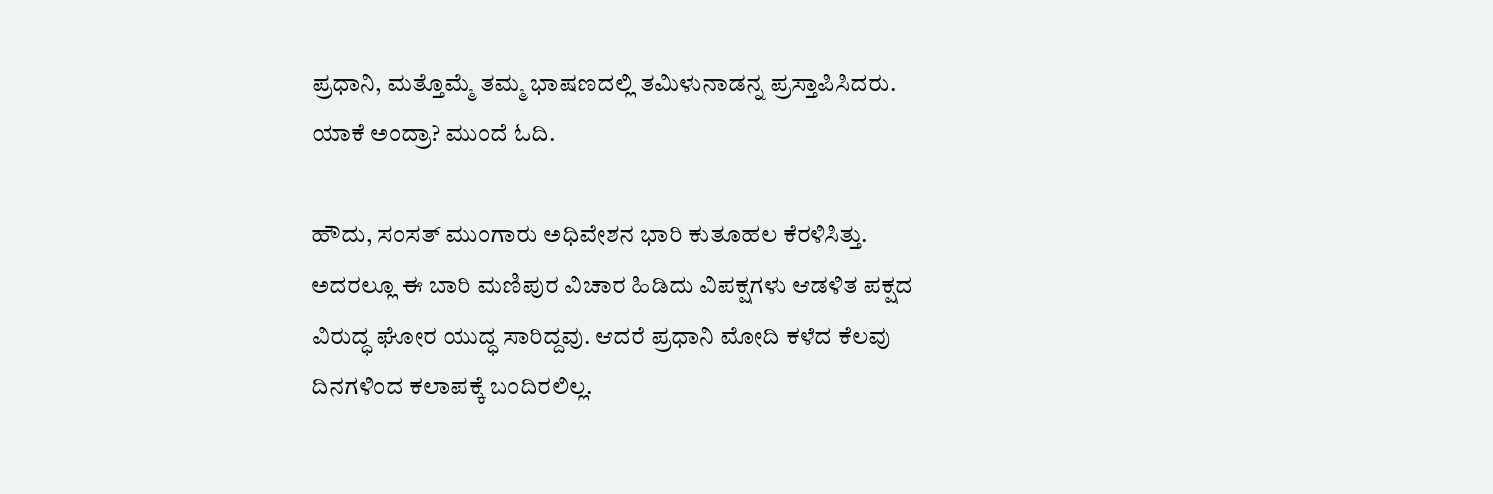ಪ್ರಧಾನಿ, ಮತ್ತೊಮ್ಮೆ ತಮ್ಮ ಭಾಷಣದಲ್ಲಿ ತಮಿಳುನಾಡನ್ನ ಪ್ರಸ್ತಾಪಿಸಿದರು. ಯಾಕೆ ಅಂದ್ರಾ? ಮುಂದೆ ಓದಿ.

ಹೌದು, ಸಂಸತ್ ಮುಂಗಾರು ಅಧಿವೇಶನ ಭಾರಿ ಕುತೂಹಲ ಕೆರಳಿಸಿತ್ತು. ಅದರಲ್ಲೂ ಈ ಬಾರಿ ಮಣಿಪುರ ವಿಚಾರ ಹಿಡಿದು ವಿಪಕ್ಷಗಳು ಆಡಳಿತ ಪಕ್ಷದ ವಿರುದ್ಧ ಘೋರ ಯುದ್ಧ ಸಾರಿದ್ದವು. ಆದರೆ ಪ್ರಧಾನಿ ಮೋದಿ ಕಳೆದ ಕೆಲವು ದಿನಗಳಿಂದ ಕಲಾಪಕ್ಕೆ ಬಂದಿರಲಿಲ್ಲ.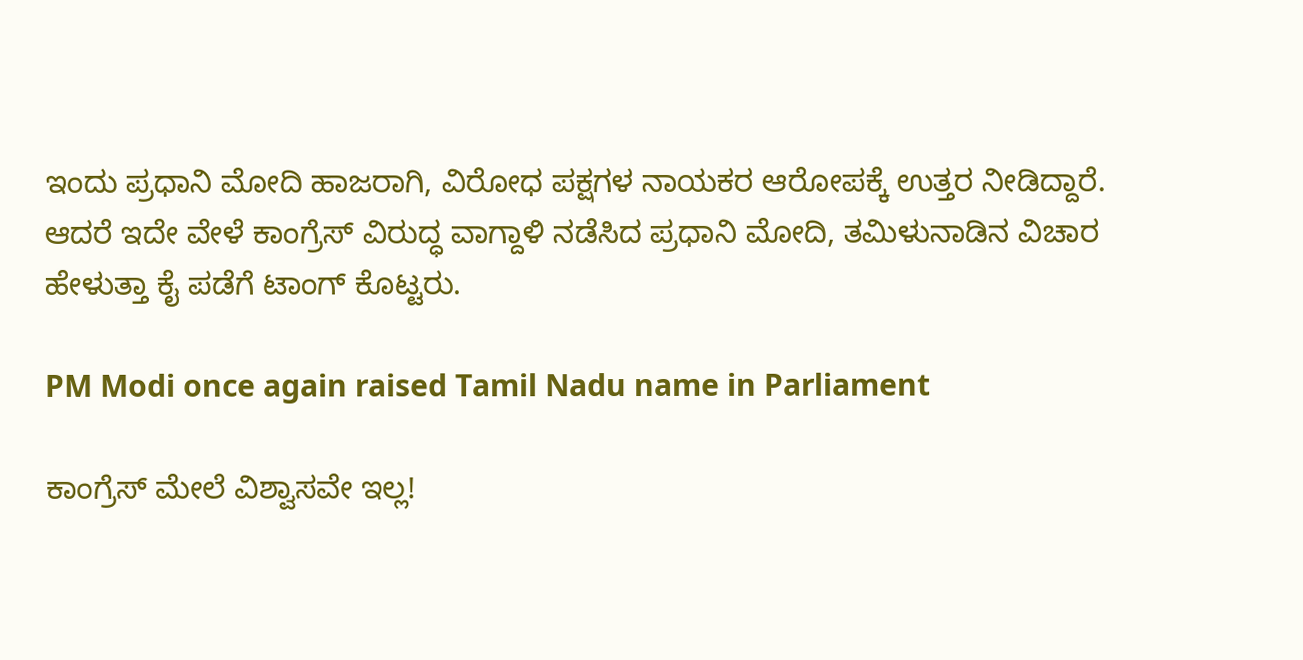ಇಂದು ಪ್ರಧಾನಿ ಮೋದಿ ಹಾಜರಾಗಿ, ವಿರೋಧ ಪಕ್ಷಗಳ ನಾಯಕರ ಆರೋಪಕ್ಕೆ ಉತ್ತರ ನೀಡಿದ್ದಾರೆ. ಆದರೆ ಇದೇ ವೇಳೆ ಕಾಂಗ್ರೆಸ್ ವಿರುದ್ಧ ವಾಗ್ದಾಳಿ ನಡೆಸಿದ ಪ್ರಧಾನಿ ಮೋದಿ, ತಮಿಳುನಾಡಿನ ವಿಚಾರ ಹೇಳುತ್ತಾ ಕೈ ಪಡೆಗೆ ಟಾಂಗ್ ಕೊಟ್ಟರು.

PM Modi once again raised Tamil Nadu name in Parliament

ಕಾಂಗ್ರೆಸ್ ಮೇಲೆ ವಿಶ್ವಾಸವೇ ಇಲ್ಲ!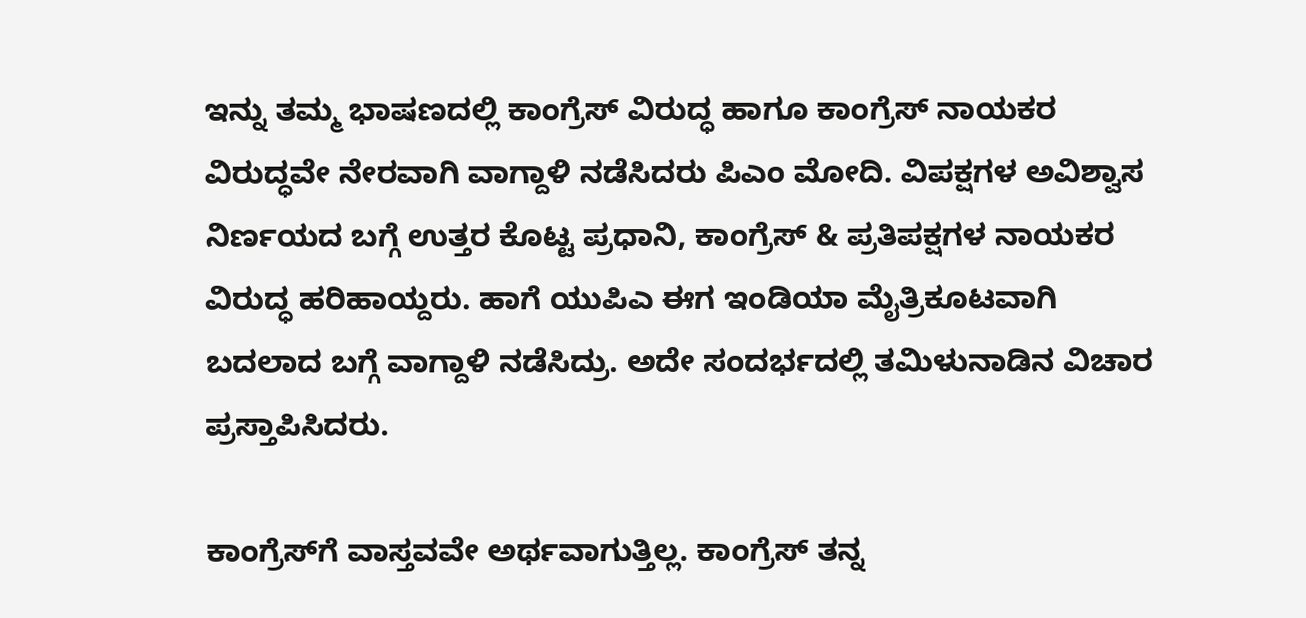ಇನ್ನು ತಮ್ಮ ಭಾಷಣದಲ್ಲಿ ಕಾಂಗ್ರೆಸ್ ವಿರುದ್ಧ ಹಾಗೂ ಕಾಂಗ್ರೆಸ್ ನಾಯಕರ ವಿರುದ್ಧವೇ ನೇರವಾಗಿ ವಾಗ್ದಾಳಿ ನಡೆಸಿದರು ಪಿಎಂ ಮೋದಿ. ವಿಪಕ್ಷಗಳ ಅವಿಶ್ವಾಸ ನಿರ್ಣಯದ ಬಗ್ಗೆ ಉತ್ತರ ಕೊಟ್ಟ ಪ್ರಧಾನಿ, ಕಾಂಗ್ರೆಸ್ & ಪ್ರತಿಪಕ್ಷಗಳ ನಾಯಕರ ವಿರುದ್ಧ ಹರಿಹಾಯ್ದರು. ಹಾಗೆ ಯುಪಿಎ ಈಗ ಇಂಡಿಯಾ ಮೈತ್ರಿಕೂಟವಾಗಿ ಬದಲಾದ ಬಗ್ಗೆ ವಾಗ್ದಾಳಿ ನಡೆಸಿದ್ರು. ಅದೇ ಸಂದರ್ಭದಲ್ಲಿ ತಮಿಳುನಾಡಿನ ವಿಚಾರ ಪ್ರಸ್ತಾಪಿಸಿದರು.

ಕಾಂಗ್ರೆಸ್‌ಗೆ ವಾಸ್ತವವೇ ಅರ್ಥವಾಗುತ್ತಿಲ್ಲ. ಕಾಂಗ್ರೆಸ್ ತನ್ನ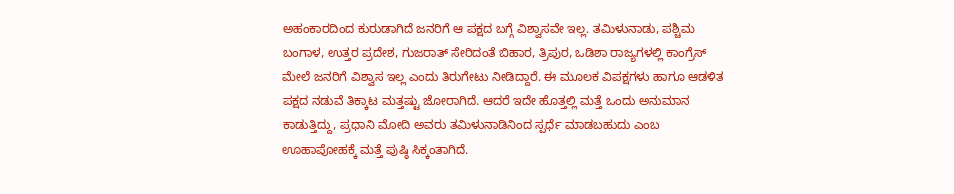ಅಹಂಕಾರದಿಂದ ಕುರುಡಾಗಿದೆ ಜನರಿಗೆ ಆ ಪಕ್ಷದ ಬಗ್ಗೆ ವಿಶ್ವಾಸವೇ ಇಲ್ಲ. ತಮಿಳುನಾಡು, ಪಶ್ಚಿಮ ಬಂಗಾಳ, ಉತ್ತರ ಪ್ರದೇಶ, ಗುಜರಾತ್ ಸೇರಿದಂತೆ ಬಿಹಾರ, ತ್ರಿಪುರ, ಒಡಿಶಾ ರಾಜ್ಯಗಳಲ್ಲಿ ಕಾಂಗ್ರೆಸ್ ಮೇಲೆ ಜನರಿಗೆ ವಿಶ್ವಾಸ ಇಲ್ಲ ಎಂದು ತಿರುಗೇಟು ನೀಡಿದ್ದಾರೆ. ಈ ಮೂಲಕ ವಿಪಕ್ಷಗಳು ಹಾಗೂ ಆಡಳಿತ ಪಕ್ಷದ ನಡುವೆ ತಿಕ್ಕಾಟ ಮತ್ತಷ್ಟು ಜೋರಾಗಿದೆ. ಆದರೆ ಇದೇ ಹೊತ್ತಲ್ಲಿ ಮತ್ತೆ ಒಂದು ಅನುಮಾನ ಕಾಡುತ್ತಿದ್ದು, ಪ್ರಧಾನಿ ಮೋದಿ ಅವರು ತಮಿಳುನಾಡಿನಿಂದ ಸ್ಪರ್ಧೆ ಮಾಡಬಹುದು ಎಂಬ ಊಹಾಪೋಹಕ್ಕೆ ಮತ್ತೆ ಪುಷ್ಠಿ ಸಿಕ್ಕಂತಾಗಿದೆ.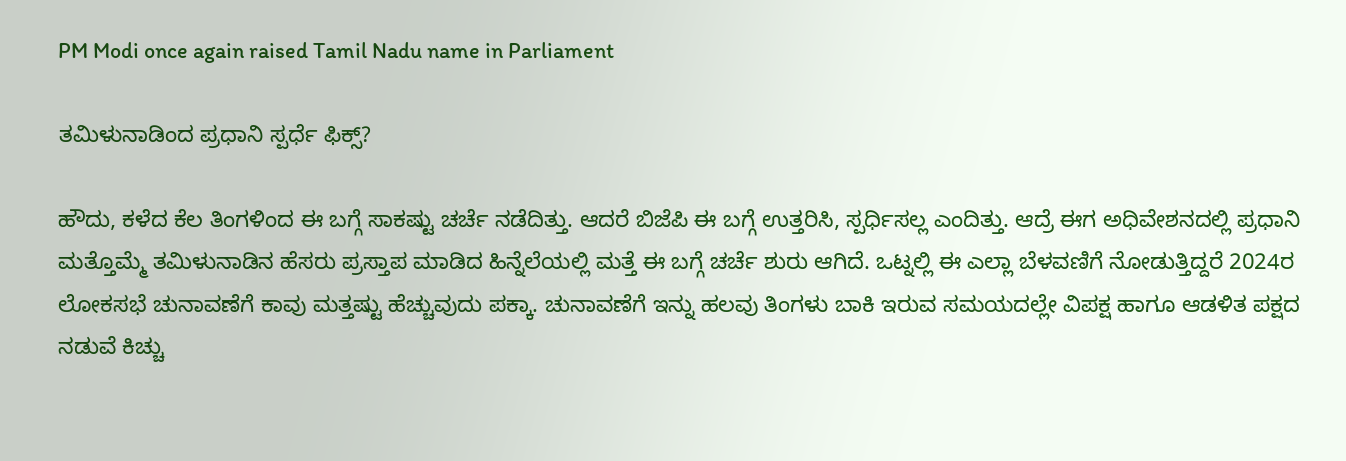PM Modi once again raised Tamil Nadu name in Parliament

ತಮಿಳುನಾಡಿಂದ ಪ್ರಧಾನಿ ಸ್ಪರ್ಧೆ ಫಿಕ್ಸ್?

ಹೌದು, ಕಳೆದ ಕೆಲ ತಿಂಗಳಿಂದ ಈ ಬಗ್ಗೆ ಸಾಕಷ್ಟು ಚರ್ಚೆ ನಡೆದಿತ್ತು. ಆದರೆ ಬಿಜೆಪಿ ಈ ಬಗ್ಗೆ ಉತ್ತರಿಸಿ, ಸ್ಪರ್ಧಿಸಲ್ಲ ಎಂದಿತ್ತು. ಆದ್ರೆ ಈಗ ಅಧಿವೇಶನದಲ್ಲಿ ಪ್ರಧಾನಿ ಮತ್ತೊಮ್ಮೆ ತಮಿಳುನಾಡಿನ ಹೆಸರು ಪ್ರಸ್ತಾಪ ಮಾಡಿದ ಹಿನ್ನೆಲೆಯಲ್ಲಿ ಮತ್ತೆ ಈ ಬಗ್ಗೆ ಚರ್ಚೆ ಶುರು ಆಗಿದೆ. ಒಟ್ನಲ್ಲಿ ಈ ಎಲ್ಲಾ ಬೆಳವಣಿಗೆ ನೋಡುತ್ತಿದ್ದರೆ 2024ರ ಲೋಕಸಭೆ ಚುನಾವಣೆಗೆ ಕಾವು ಮತ್ತಷ್ಟು ಹೆಚ್ಚುವುದು ಪಕ್ಕಾ. ಚುನಾವಣೆಗೆ ಇನ್ನು ಹಲವು ತಿಂಗಳು ಬಾಕಿ ಇರುವ ಸಮಯದಲ್ಲೇ ವಿಪಕ್ಷ ಹಾಗೂ ಆಡಳಿತ ಪಕ್ಷದ ನಡುವೆ ಕಿಚ್ಚು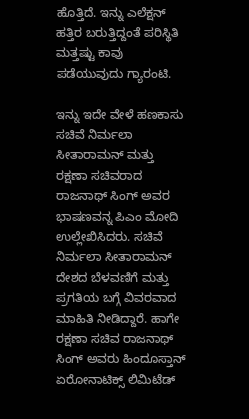ಹೊತ್ತಿದೆ. ಇನ್ನು ಎಲೆಕ್ಷನ್ ಹತ್ತಿರ ಬರುತ್ತಿದ್ದಂತೆ ಪರಿಸ್ಥಿತಿ ಮತ್ತಷ್ಟು ಕಾವು ಪಡೆಯುವುದು ಗ್ಯಾರಂಟಿ.

ಇನ್ನು ಇದೇ ವೇಳೆ ಹಣಕಾಸು ಸಚಿವೆ ನಿರ್ಮಲಾ ಸೀತಾರಾಮನ್ ಮತ್ತು ರಕ್ಷಣಾ ಸಚಿವರಾದ ರಾಜನಾಥ್ ಸಿಂಗ್ ಅವರ ಭಾಷಣವನ್ನ ಪಿಎಂ ಮೋದಿ ಉಲ್ಲೇಖಿಸಿದರು. ಸಚಿವೆ ನಿರ್ಮಲಾ ಸೀತಾರಾಮನ್ ದೇಶದ ಬೆಳವಣಿಗೆ ಮತ್ತು ಪ್ರಗತಿಯ ಬಗ್ಗೆ ವಿವರವಾದ ಮಾಹಿತಿ ನೀಡಿದ್ದಾರೆ. ಹಾಗೇ ರಕ್ಷಣಾ ಸಚಿವ ರಾಜನಾಥ್ ಸಿಂಗ್ ಅವರು ಹಿಂದೂಸ್ತಾನ್ ಏರೋನಾಟಿಕ್ಸ್ ಲಿಮಿಟೆಡ್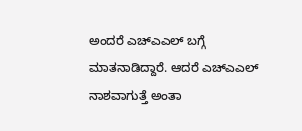ಅಂದರೆ ಎಚ್‌ಎಎಲ್ ಬಗ್ಗೆ ಮಾತನಾಡಿದ್ದಾರೆ. ಆದರೆ ಎಚ್‌ಎಎಲ್ ನಾಶವಾಗುತ್ತೆ ಅಂತಾ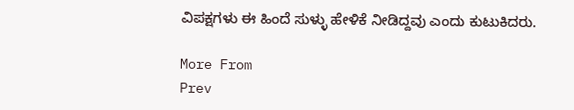ವಿಪಕ್ಷಗಳು ಈ ಹಿಂದೆ ಸುಳ್ಳು ಹೇಳಿಕೆ ನೀಡಿದ್ದವು ಎಂದು ಕುಟುಕಿದರು.

More From
Prev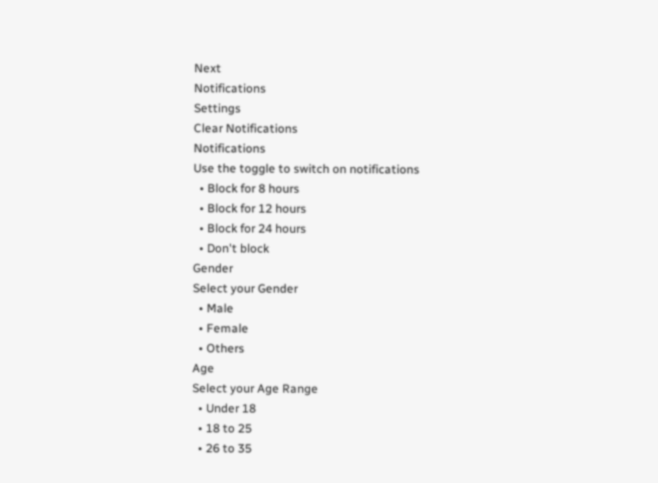Next
Notifications
Settings
Clear Notifications
Notifications
Use the toggle to switch on notifications
  • Block for 8 hours
  • Block for 12 hours
  • Block for 24 hours
  • Don't block
Gender
Select your Gender
  • Male
  • Female
  • Others
Age
Select your Age Range
  • Under 18
  • 18 to 25
  • 26 to 35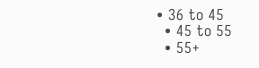• 36 to 45
  • 45 to 55
  • 55+